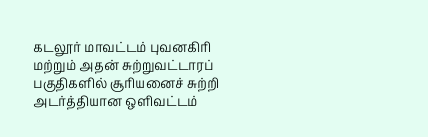கடலூர் மாவட்டம் புவனகிரி மற்றும் அதன் சுற்றுவட்டாரப் பகுதிகளில் சூரியனைச் சுற்றி அடர்த்தியான ஒளிவட்டம்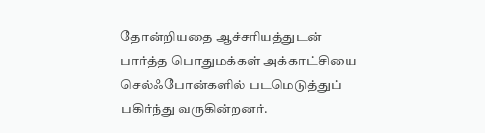தோன்றியதை ஆச்சரியத்துடன் பார்த்த பொதுமக்கள் அக்காட்சியை செல்ஃபோன்களில் படமெடுத்துப் பகிர்ந்து வருகின்றனர்.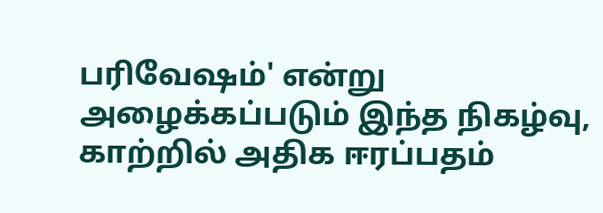பரிவேஷம்' என்று அழைக்கப்படும் இந்த நிகழ்வு, காற்றில் அதிக ஈரப்பதம்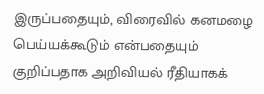இருப்பதையும், விரைவில் கனமழை பெய்யக்கூடும் என்பதையும் குறிப்பதாக அறிவியல் ரீதியாகக்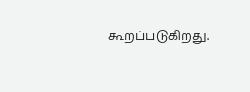கூறப்படுகிறது.